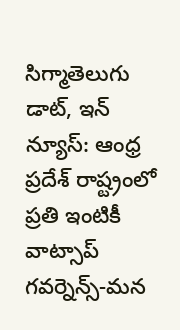సిగ్మాతెలుగు డాట్, ఇన్ న్యూస్: ఆంధ్ర ప్రదేశ్ రాష్ట్రంలో ప్రతి ఇంటికీ వాట్సాప్ గవర్నెన్స్-మన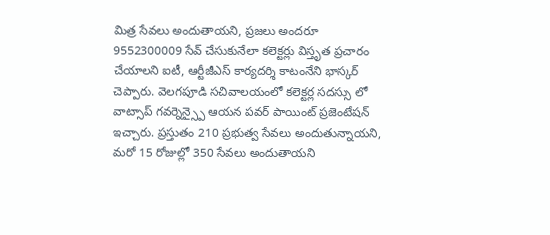మిత్ర సేవలు అందుతాయని, ప్రజలు అందరూ 9552300009 సేవ్ చేసుకునేలా కలెక్టర్లు విస్తృత ప్రచారం చేయాలని ఐటీ, ఆర్టీజీఎస్ కార్యదర్శి కాటంనేని భాస్కర్ చెప్పారు. వెలగపూడి సచివాలయంలో కలెక్టర్ల సదస్సు లో వాట్సాప్ గవర్నెన్స్పై ఆయన పవర్ పాయింట్ ప్రజెంటేషన్ ఇచ్చారు. ప్రస్తుతం 210 ప్రభుత్వ సేవలు అందుతున్నాయని, మరో 15 రోజుల్లో 350 సేవలు అందుతాయని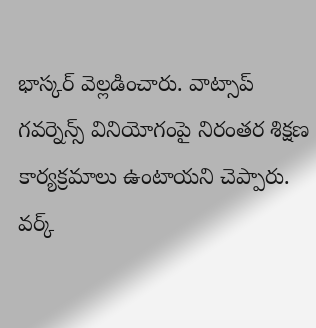భాస్కర్ వెల్లడించారు. వాట్సాప్ గవర్నెన్స్ వినియోగంపై నిరంతర శిక్షణ కార్యక్రమాలు ఉంటాయని చెప్పారు. వర్క్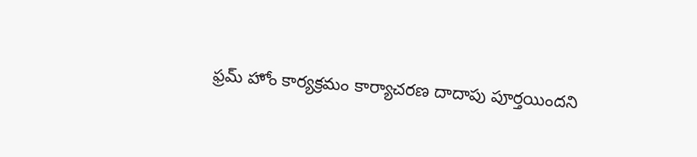ఫ్రమ్ హోం కార్యక్రమం కార్యాచరణ దాదాపు పూర్తయిందని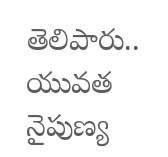తెలిపారు.. యువత నైపుణ్య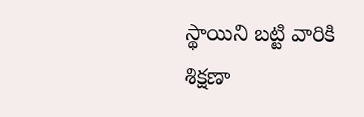స్థాయిని బట్టి వారికి శిక్షణా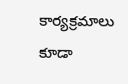కార్యక్రమాలు కూడా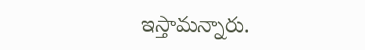ఇస్తామన్నారు.